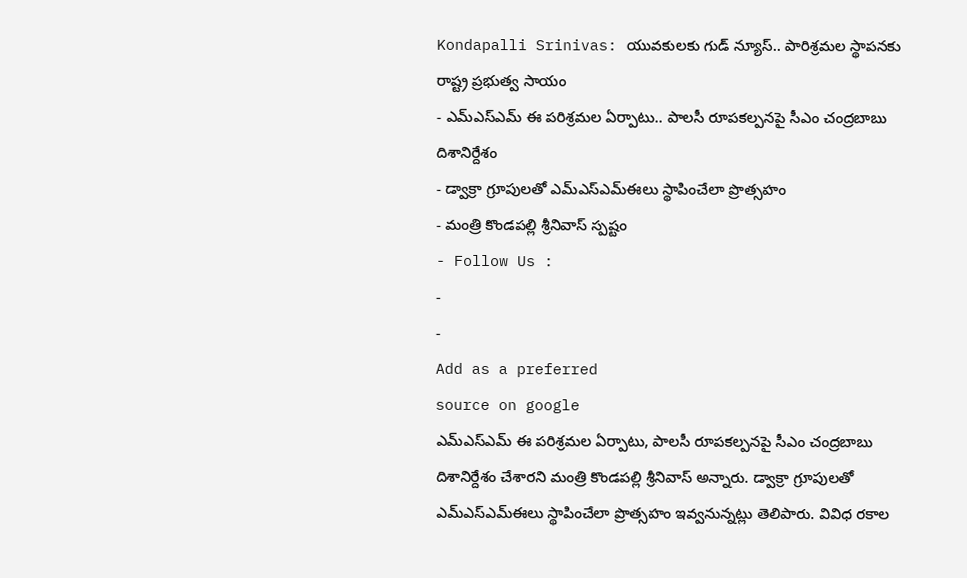Kondapalli Srinivas: యువకులకు గుడ్ న్యూస్.. పారిశ్రమల స్థాపనకు రాష్ట్ర ప్రభుత్వ సాయం
- ఎమ్ఎస్ఎమ్ ఈ పరిశ్రమల ఏర్పాటు.. పాలసీ రూపకల్పనపై సీఎం చంద్రబాబు దిశానిర్దేశం
- డ్వాక్రా గ్రూపులతో ఎమ్ఎస్ఎమ్ఈలు స్థాపించేలా ప్రొత్సహం
- మంత్రి కొండపల్లి శ్రీనివాస్ స్పష్టం
- Follow Us :
-
-
Add as a preferred
source on google
ఎమ్ఎస్ఎమ్ ఈ పరిశ్రమల ఏర్పాటు, పాలసీ రూపకల్పనపై సీఎం చంద్రబాబు దిశానిర్దేశం చేశారని మంత్రి కొండపల్లి శ్రీనివాస్ అన్నారు. డ్వాక్రా గ్రూపులతో ఎమ్ఎస్ఎమ్ఈలు స్థాపించేలా ప్రొత్సహం ఇవ్వనున్నట్లు తెలిపారు. వివిధ రకాల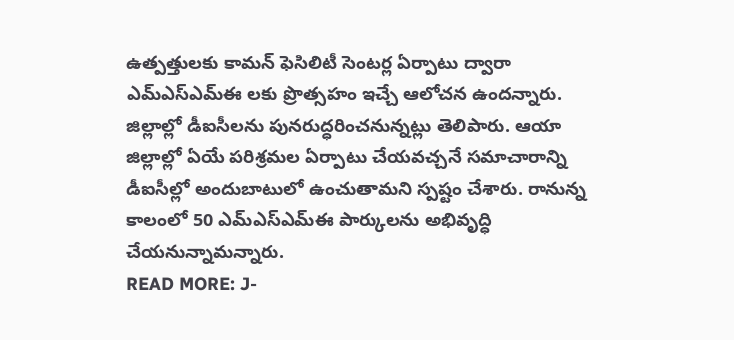ఉత్పత్తులకు కామన్ ఫెసిలిటీ సెంటర్ల ఏర్పాటు ద్వారా ఎమ్ఎస్ఎమ్ఈ లకు ప్రొత్సహం ఇచ్చే ఆలోచన ఉందన్నారు. జిల్లాల్లో డీఐసీలను పునరుద్ధరించనున్నట్లు తెలిపారు. ఆయా జిల్లాల్లో ఏయే పరిశ్రమల ఏర్పాటు చేయవచ్చనే సమాచారాన్ని డీఐసీల్లో అందుబాటులో ఉంచుతామని స్పష్టం చేశారు. రానున్న కాలంలో 50 ఎమ్ఎస్ఎమ్ఈ పార్కులను అభివృద్ధి చేయనున్నామన్నారు.
READ MORE: J-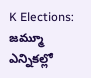K Elections: జమ్మూ ఎన్నికల్లో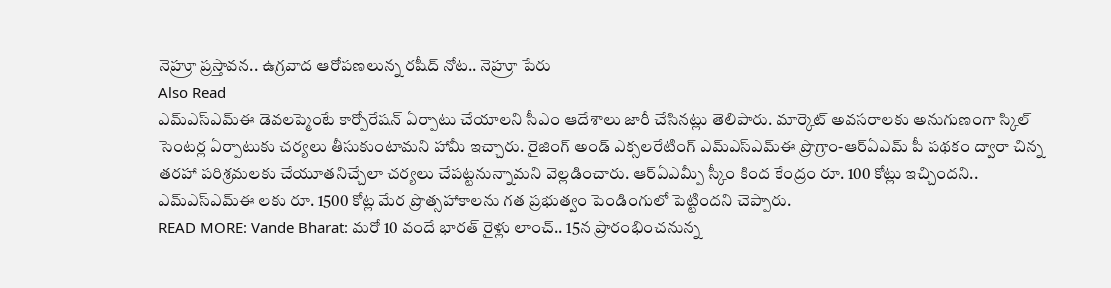నెహ్రూ ప్రస్తావన.. ఉగ్రవాద ఆరోపణలున్న రషీద్ నోట.. నెహ్రూ పేరు
Also Read
ఎమ్ఎస్ఎమ్ఈ డెవలప్మెంటే కార్పోరేషన్ ఏర్పాటు చేయాలని సీఎం ఆదేశాలు జారీ చేసినట్లు తెలిపారు. మార్కెట్ అవసరాలకు అనుగుణంగా స్కిల్ సెంటర్ల ఏర్పాటుకు చర్యలు తీసుకుంటామని హామీ ఇచ్చారు. రైజింగ్ అండ్ ఎక్సలరేటింగ్ ఎమ్ఎస్ఎమ్ఈ ప్రొగ్రాం-ఆర్ఏఎమ్ పీ పథకం ద్వారా చిన్న తరహా పరిశ్రమలకు చేయూతనిచ్చేలా చర్యలు చేపట్టనున్నామని వెల్లడించారు. ఆర్ఏఎమ్పీ స్కీం కింద కేంద్రం రూ. 100 కోట్లు ఇచ్చిందని.. ఎమ్ఎస్ఎమ్ఈ లకు రూ. 1500 కోట్ల మేర ప్రొత్సహాకాలను గత ప్రభుత్వం పెండింగులో పెట్టిందని చెప్పారు.
READ MORE: Vande Bharat: మరో 10 వందే భారత్ రైళ్లు లాంచ్.. 15న ప్రారంభించనున్న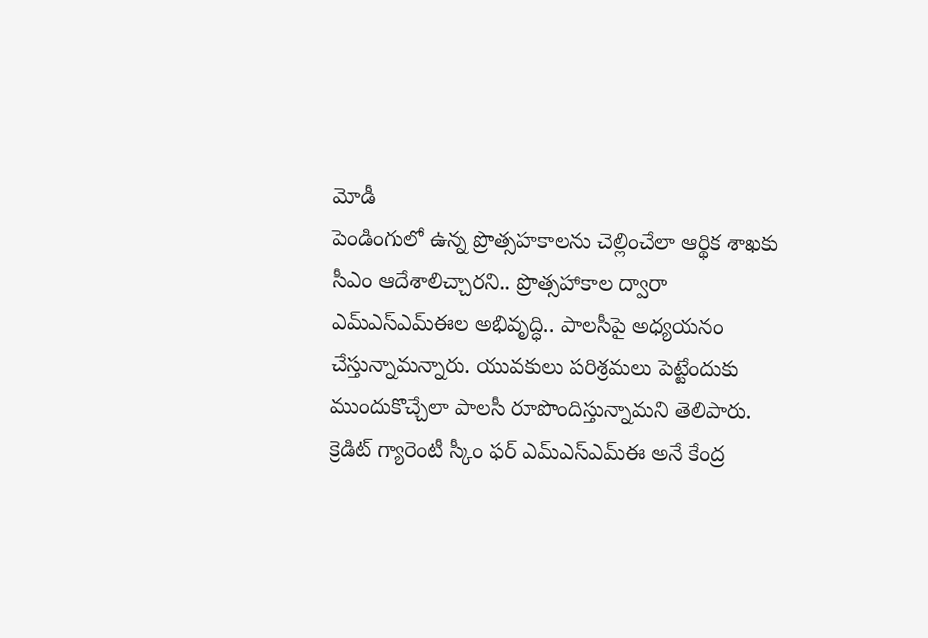మోడీ
పెండింగులో ఉన్న ప్రొత్సహకాలను చెల్లించేలా ఆర్థిక శాఖకు సీఎం ఆదేశాలిచ్చారని.. ప్రొత్సహాకాల ద్వారా ఎమ్ఎస్ఎమ్ఈల అభివృద్ధి.. పాలసీపై అధ్యయనం చేస్తున్నామన్నారు. యువకులు పరిశ్రమలు పెట్టేందుకు ముందుకొచ్చేలా పాలసీ రూపొందిస్తున్నామని తెలిపారు. క్రెడిట్ గ్యారెంటీ స్కీం ఫర్ ఎమ్ఎస్ఎమ్ఈ అనే కేంద్ర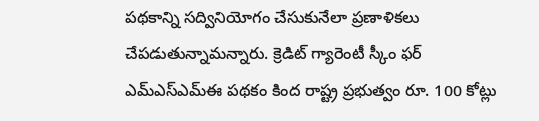పథకాన్ని సద్వినియోగం చేసుకునేలా ప్రణాళికలు చేపడుతున్నామన్నారు. క్రెడిట్ గ్యారెంటీ స్కీం ఫర్ ఎమ్ఎస్ఎమ్ఈ పథకం కింద రాష్ట్ర ప్రభుత్వం రూ. 100 కోట్లు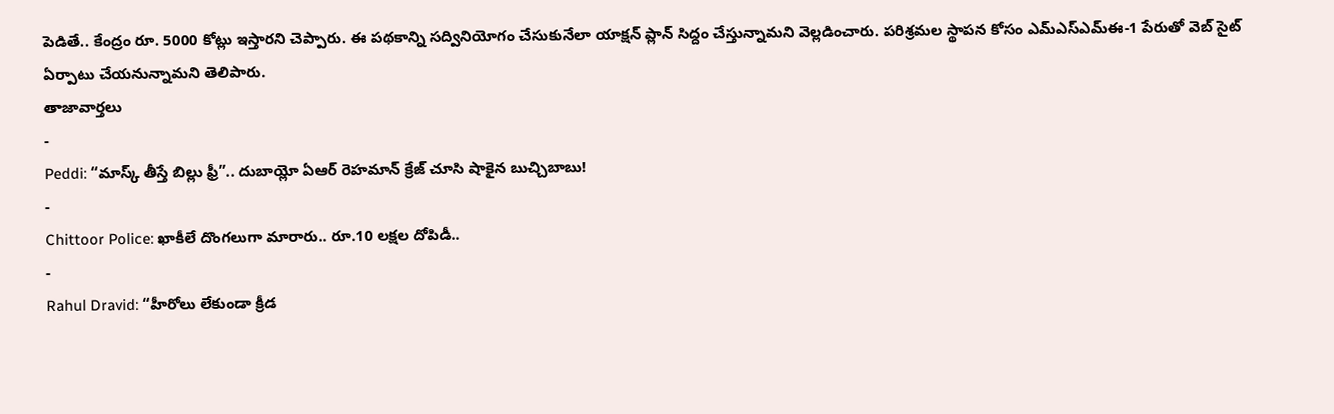పెడితే.. కేంద్రం రూ. 5000 కోట్లు ఇస్తారని చెప్పారు. ఈ పథకాన్ని సద్వినియోగం చేసుకునేలా యాక్షన్ ప్లాన్ సిద్దం చేస్తున్నామని వెల్లడించారు. పరిశ్రమల స్థాపన కోసం ఎమ్ఎస్ఎమ్ఈ-1 పేరుతో వెబ్ సైట్ ఏర్పాటు చేయనున్నామని తెలిపారు.
తాజావార్తలు
-
Peddi: “మాస్క్ తీస్తే బిల్లు ఫ్రీ”.. దుబాయ్లో ఏఆర్ రెహమాన్ క్రేజ్ చూసి షాకైన బుచ్చిబాబు!
-
Chittoor Police: ఖాకీలే దొంగలుగా మారారు.. రూ.10 లక్షల దోపిడీ..
-
Rahul Dravid: “హీరోలు లేకుండా క్రీడ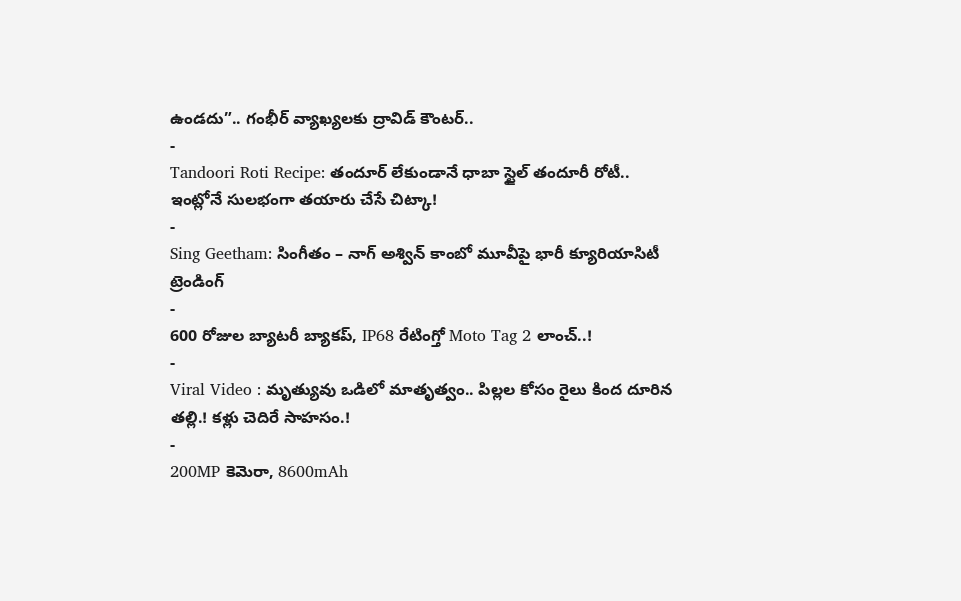ఉండదు”.. గంభీర్ వ్యాఖ్యలకు ద్రావిడ్ కౌంటర్..
-
Tandoori Roti Recipe: తందూర్ లేకుండానే ధాబా స్టైల్ తందూరీ రోటీ.. ఇంట్లోనే సులభంగా తయారు చేసే చిట్కా!
-
Sing Geetham: సింగీతం – నాగ్ అశ్విన్ కాంబో మూవీపై భారీ క్యూరియాసిటీ
ట్రెండింగ్
-
600 రోజుల బ్యాటరీ బ్యాకప్, IP68 రేటింగ్తో Moto Tag 2 లాంచ్..!
-
Viral Video : మృత్యువు ఒడిలో మాతృత్వం.. పిల్లల కోసం రైలు కింద దూరిన తల్లి.! కళ్లు చెదిరే సాహసం.!
-
200MP కెమెరా, 8600mAh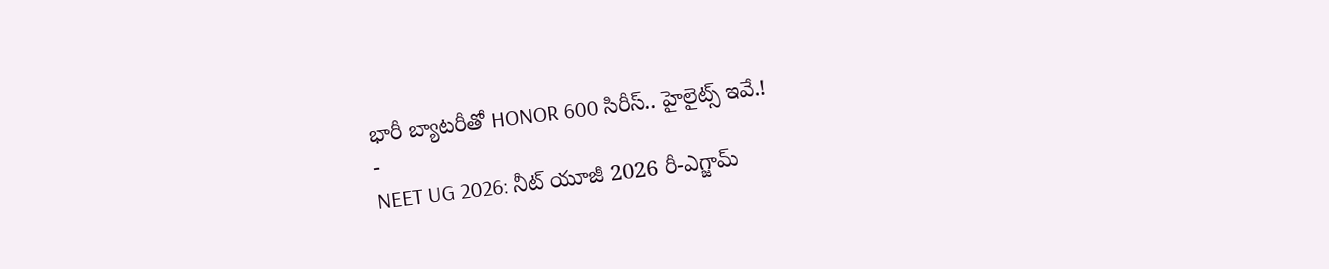భారీ బ్యాటరీతో HONOR 600 సిరీస్.. హైలైట్స్ ఇవే.!
-
NEET UG 2026: నీట్ యూజీ 2026 రీ-ఎగ్జామ్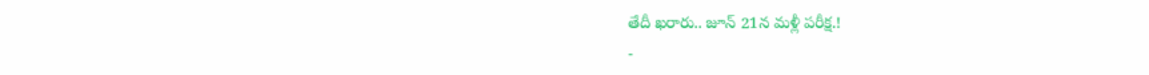తేదీ ఖరారు.. జూన్ 21న మళ్లీ పరీక్ష.!
-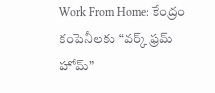Work From Home: కేంద్రం కంపెనీలకు “వర్క్ ఫ్రమ్ హోమ్”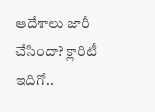ఆదేశాలు జారీ చేసిందా? క్లారిటీ ఇదిగో..